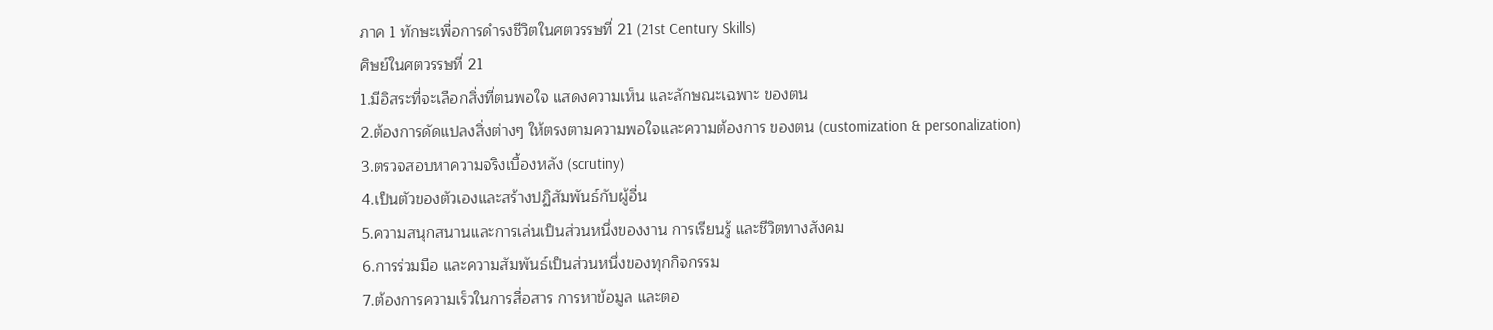ภาค 1 ทักษะเพื่อการดำรงชีวิตในศตวรรษที่ 21 (21st Century Skills)
ศิษย์ในศตวรรษที่ 21
1.มีอิสระที่จะเลือกสิ่งที่ตนพอใจ แสดงความเห็น และลักษณะเฉพาะ ของตน
2.ต้องการดัดแปลงสิ่งต่างๆ ให้ตรงตามความพอใจและความต้องการ ของตน (customization & personalization)
3.ตรวจสอบหาความจริงเบื้องหลัง (scrutiny)
4.เป็นตัวของตัวเองและสร้างปฏิสัมพันธ์กับผู้อื่น
5.ความสนุกสนานและการเล่นเป็นส่วนหนึ่งของงาน การเรียนรู้ และชีวิตทางสังคม
6.การร่วมมือ และความสัมพันธ์เป็นส่วนหนึ่งของทุกกิจกรรม
7.ต้องการความเร็วในการสื่อสาร การหาข้อมูล และตอ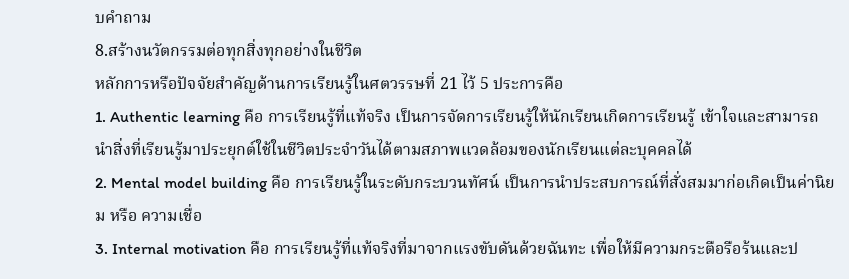บคำถาม
8.สร้างนวัตกรรมต่อทุกสิ่งทุกอย่างในชีวิต
หลักการหรือปัจจัยสำคัญด้านการเรียนรู้ในศตวรรษที่ 21 ไว้ 5 ประการคือ
1. Authentic learning คือ การเรียนรู้ที่แท้จริง เป็นการจัดการเรียนรู้ให้นักเรียนเกิดการเรียนรู้ เข้าใจและสามารถนำสิ่งที่เรียนรู้มาประยุกต์ใช้ในชีวิตประจำวันได้ตามสภาพแวดล้อมของนักเรียนแต่ละบุคคลได้
2. Mental model building คือ การเรียนรู้ในระดับกระบวนทัศน์ เป็นการนำประสบการณ์ที่สั่งสมมาก่อเกิดเป็นค่านิยม หรือ ความเชื่อ
3. Internal motivation คือ การเรียนรู้ที่แท้จริงที่มาจากแรงขับดันด้วยฉันทะ เพื่อให้มีความกระตือรือร้นและป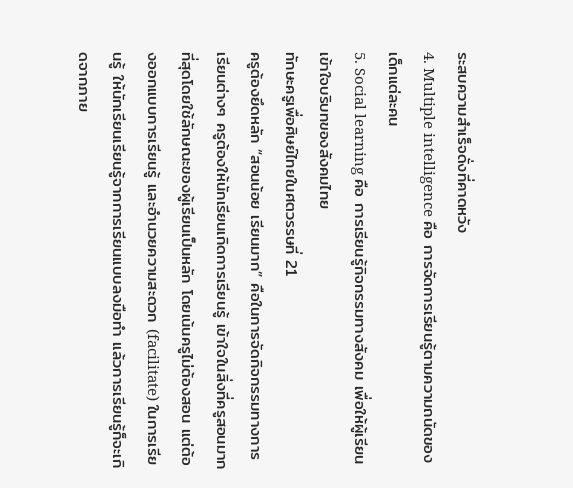ระสบความสำเร็จดั่งที่คาดหวัง
4. Multiple intelligence คือ การจัดการเรียนรู้ตามความถนัดของเด็กแต่ละคน
5. Social learning คือ การเรียนรู้กิจกรรมทางสังคม เพื่อให้ผู้เรียนเข้าใจบริบทของสังคมไทย
ทักษะครูเพื่อศิษย์ไทยในศตวรรษที่ 21
ครูต้องยึดหลัก “สอนน้อย เรียนมาก” คือในการจัดกิจกรรมทางการเรียนต่างๆ ครูต้องให้นักเรียนเกิดการเรียนรู้ เข้าใจในสิ่งที่ครูสอนมากที่สุดโดยใช้ลักษณะของผู้เรียนเป็นหลัก โดยเน้นครูไม่ต้องสอน แต่ต้องออกแบบการเรียนรู้ และอำนวยความสะดวก (facilitate) ในการเรียนรู้ ให้นักเรียนเรียนรู้จากการเรียนแบบลงมือทำ แล้วการเรียนรู้ก็จะเกิดจากภาย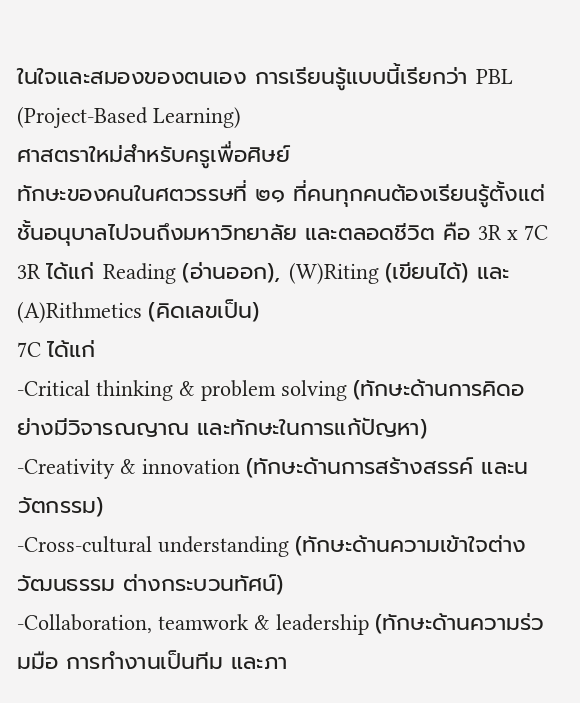ในใจและสมองของตนเอง การเรียนรู้แบบนี้เรียกว่า PBL (Project-Based Learning)
ศาสตราใหม่สำหรับครูเพื่อศิษย์
ทักษะของคนในศตวรรษที่ ๒๑ ที่คนทุกคนต้องเรียนรู้ตั้งแต่ชั้นอนุบาลไปจนถึงมหาวิทยาลัย และตลอดชีวิต คือ 3R x 7C
3R ได้แก่ Reading (อ่านออก), (W)Riting (เขียนได้) และ (A)Rithmetics (คิดเลขเป็น)
7C ได้แก่
-Critical thinking & problem solving (ทักษะด้านการคิดอย่างมีวิจารณญาณ และทักษะในการแก้ปัญหา)
-Creativity & innovation (ทักษะด้านการสร้างสรรค์ และนวัตกรรม)
-Cross-cultural understanding (ทักษะด้านความเข้าใจต่างวัฒนธรรม ต่างกระบวนทัศน์)
-Collaboration, teamwork & leadership (ทักษะด้านความร่วมมือ การทำงานเป็นทีม และภา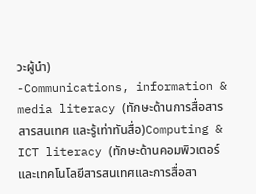วะผู้นำ)
-Communications, information & media literacy (ทักษะด้านการสื่อสาร สารสนเทศ และรู้เท่าทันสื่อ)Computing & ICT literacy (ทักษะด้านคอมพิวเตอร์ และเทคโนโลยีสารสนเทศและการสื่อสา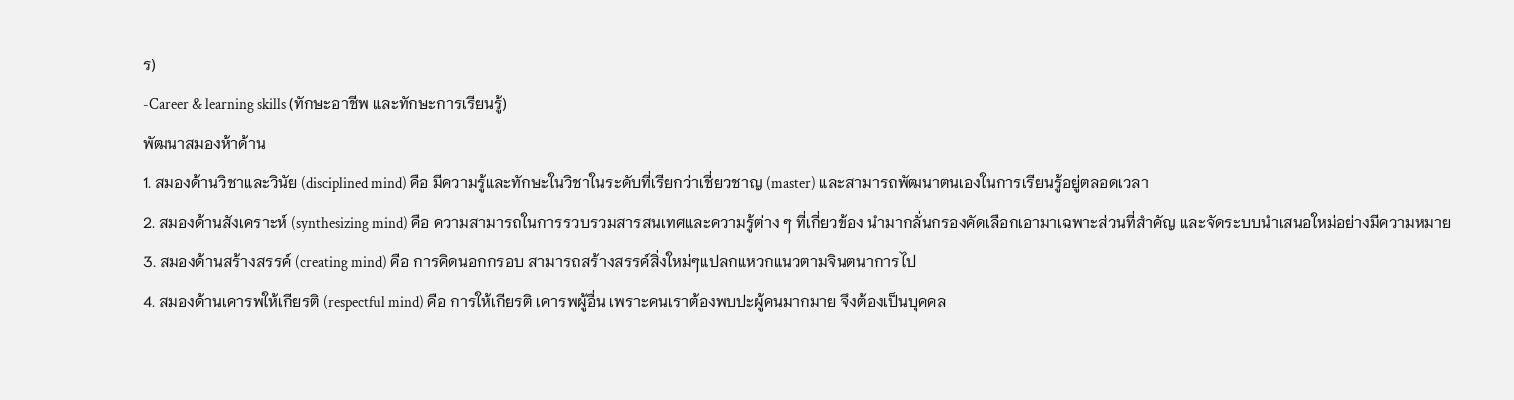ร)
-Career & learning skills (ทักษะอาชีพ และทักษะการเรียนรู้)
พัฒนาสมองห้าด้าน
1. สมองด้านวิชาและวินัย (disciplined mind) คือ มีความรู้และทักษะในวิชาในระดับที่เรียกว่าเชี่ยวชาญ (master) และสามารถพัฒนาตนเองในการเรียนรู้อยู่ตลอดเวลา
2. สมองด้านสังเคราะห์ (synthesizing mind) คือ ความสามารถในการรวบรวมสารสนเทศและความรู้ต่าง ๆ ที่เกี่ยวข้อง นำมากลั่นกรองคัดเลือกเอามาเฉพาะส่วนที่สำคัญ และจัดระบบนำเสนอใหม่อย่างมีความหมาย
3. สมองด้านสร้างสรรค์ (creating mind) คือ การคิดนอกกรอบ สามารถสร้างสรรค์สิ่งใหม่ๆแปลกแหวกแนวตามจินตนาการไป
4. สมองด้านเคารพให้เกียรติ (respectful mind) คือ การให้เกียรติ เคารพผู้อื่น เพราะคนเราต้องพบปะผู้คนมากมาย จึงต้องเป็นบุคคล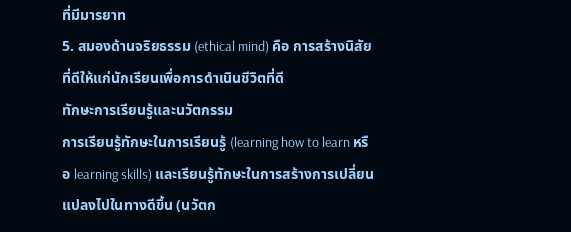ที่มีมารยาท
5. สมองด้านจริยธรรม (ethical mind) คือ การสร้างนิสัยที่ดีให้แก่นักเรียนเพื่อการดำเนินชีวิตที่ดี
ทักษะการเรียนรู้และนวัตกรรม
การเรียนรู้ทักษะในการเรียนรู้ (learning how to learn หรือ learning skills) และเรียนรู้ทักษะในการสร้างการเปลี่ยนแปลงไปในทางดีขึ้น (นวัตก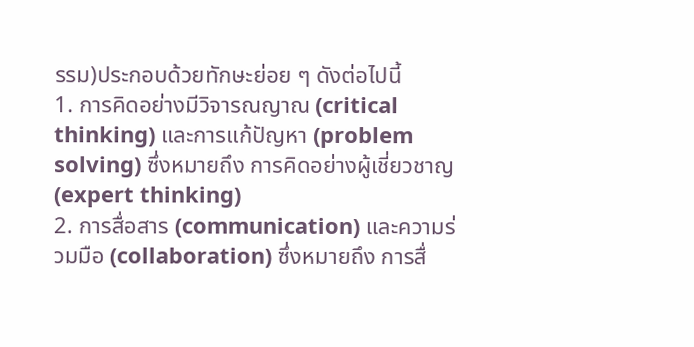รรม)ประกอบด้วยทักษะย่อย ๆ ดังต่อไปนี้
1. การคิดอย่างมีวิจารณญาณ (critical thinking) และการแก้ปัญหา (problem solving) ซึ่งหมายถึง การคิดอย่างผู้เชี่ยวชาญ (expert thinking)
2. การสื่อสาร (communication) และความร่วมมือ (collaboration) ซึ่งหมายถึง การสื่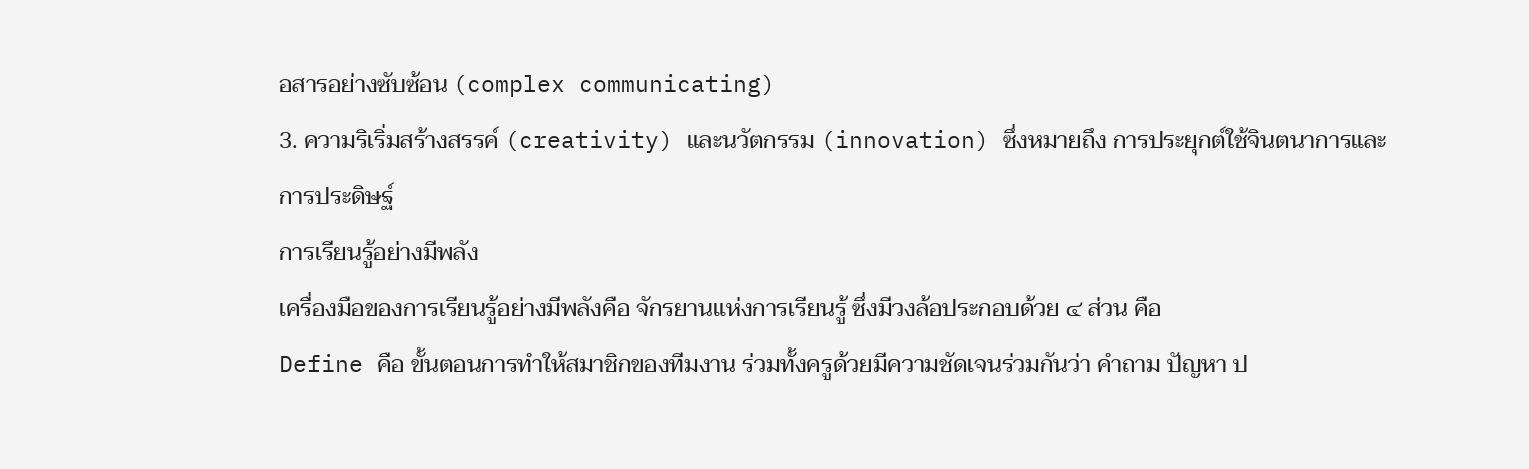อสารอย่างซับซ้อน (complex communicating)
3. ความริเริ่มสร้างสรรค์ (creativity) และนวัตกรรม (innovation) ซึ่งหมายถึง การประยุกต์ใช้จินตนาการและการประดิษฐ์
การเรียนรู้อย่างมีพลัง
เครื่องมือของการเรียนรู้อย่างมีพลังคือ จักรยานแห่งการเรียนรู้ ซึ่งมีวงล้อประกอบด้วย ๔ ส่วน คือ
Define คือ ขั้นตอนการทำให้สมาชิกของทีมงาน ร่วมทั้งครูด้วยมีความชัดเจนร่วมกันว่า คำถาม ปัญหา ป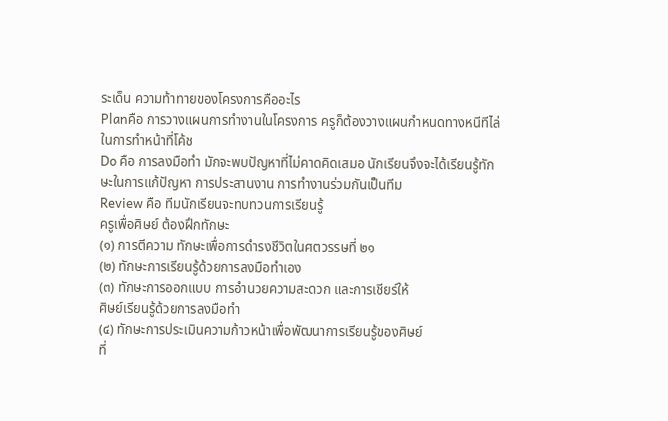ระเด็น ความท้าทายของโครงการคืออะไร
Planคือ การวางแผนการทำงานในโครงการ ครูก็ต้องวางแผนกำหนดทางหนีทีไล่ในการทำหน้าที่โค้ช
Do คือ การลงมือทำ มักจะพบปัญหาที่ไม่คาดคิดเสมอ นักเรียนจึงจะได้เรียนรู้ทักษะในการแก้ปัญหา การประสานงาน การทำงานร่วมกันเป็นทีม
Review คือ ทีมนักเรียนจะทบทวนการเรียนรู้
ครูเพื่อศิษย์ ต้องฝึกทักษะ
(๑) การตีความ ทักษะเพื่อการดำรงชีวิตในศตวรรษที่ ๒๑
(๒) ทักษะการเรียนรู้ด้วยการลงมือทำเอง
(๓) ทักษะการออกแบบ การอำนวยความสะดวก และการเชียร์ให้
ศิษย์เรียนรู้ด้วยการลงมือทำ
(๔) ทักษะการประเมินความก้าวหน้าเพื่อพัฒนาการเรียนรู้ของศิษย์
ที่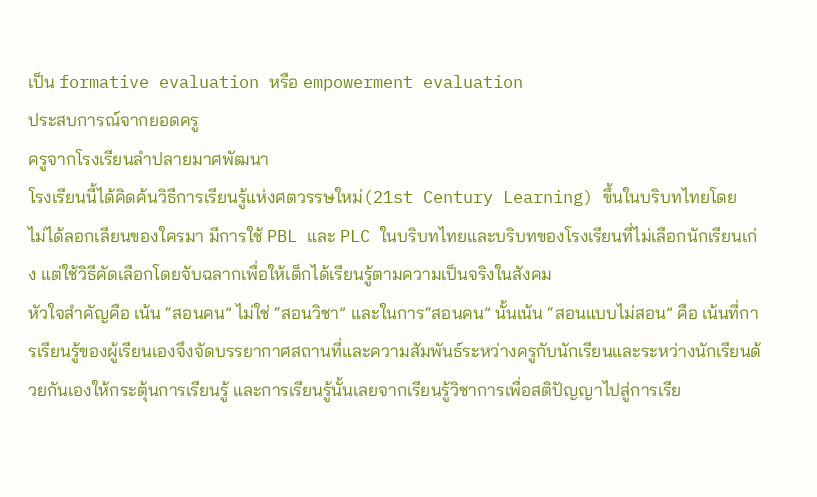เป็น formative evaluation หรือ empowerment evaluation
ประสบการณ์จากยอดครู
ครูจากโรงเรียนลำปลายมาศพัฒนา
โรงเรียนนี้ได้คิดค้นวิธีการเรียนรู้แห่งศตวรรษใหม่(21st Century Learning) ขึ้นในบริบทไทยโดย
ไม่ได้ลอกเลียนของใครมา มีการใช้ PBL และ PLC ในบริบทไทยและบริบทของโรงเรียนที่ไม่เลือกนักเรียนเก่ง แต่ใช้วิธีคัดเลือกโดยจับฉลากเพื่อให้เด็กได้เรียนรู้ตามความเป็นจริงในสังคม
หัวใจสำคัญคือ เน้น “สอนคน” ไม่ใช่ “สอนวิชา” และในการ“สอนคน” นั้นเน้น “สอนแบบไม่สอน” คือ เน้นที่การเรียนรู้ของผู้เรียนเองจึงจัดบรรยากาศสถานที่และความสัมพันธ์ระหว่างครูกับนักเรียนและระหว่างนักเรียนด้วยกันเองให้กระตุ้นการเรียนรู้ และการเรียนรู้นั้นเลยจากเรียนรู้วิชาการเพื่อสติปัญญาไปสู่การเรีย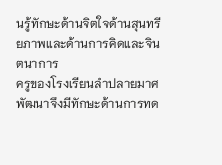นรู้ทักษะด้านจิตใจด้านสุนทรียภาพและด้านการคิดและจินตนาการ
ครูของโรงเรียนลำปลายมาศพัฒนาจึงมีทักษะด้านการทด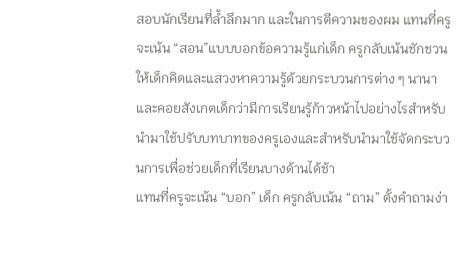สอบนักเรียนที่ล้ำลึกมาก และในการตีความของผม แทนที่ครูจะเน้น “สอน”แบบบอกข้อความรู้แก่เด็ก ครูกลับเน้นชักชวนให้เด็กคิดและแสวงหาความรู้ด้วยกระบวนการต่าง ๆ นานาและคอยสังเกตเด็กว่ามีการเรียนรู้ก้าวหน้าไปอย่างไรสำหรับนำมาใช้ปรับบทบาทของครูเองและสำหรับนำมาใช้จัดกระบวนการเพื่อช่วยเด็กที่เรียนบางด้านได้ช้า
แทนที่ครูจะเน้น “บอก” เด็ก ครูกลับเน้น “ถาม” ตั้งคำถามง่า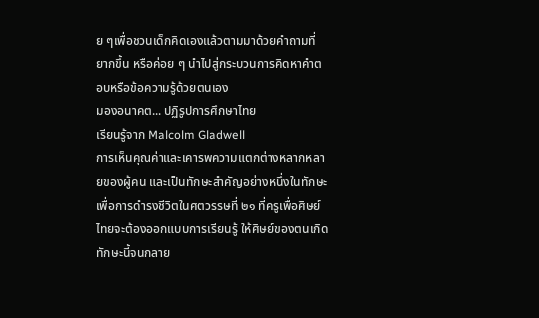ย ๆเพื่อชวนเด็กคิดเองแล้วตามมาด้วยคำถามที่ยากขึ้น หรือค่อย ๆ นำไปสู่กระบวนการคิดหาคำตอบหรือข้อความรู้ด้วยตนเอง
มองอนาคต... ปฏิรูปการศึกษาไทย
เรียนรู้จาก Malcolm Gladwell
การเห็นคุณค่าและเคารพความแตกต่างหลากหลายของผู้คน และเป็นทักษะสำคัญอย่างหนึ่งในทักษะเพื่อการดำรงชีวิตในศตวรรษที่ ๒๑ ที่ครูเพื่อศิษย์ไทยจะต้องออกแบบการเรียนรู้ ให้ศิษย์ของตนเกิดทักษะนี้จนกลาย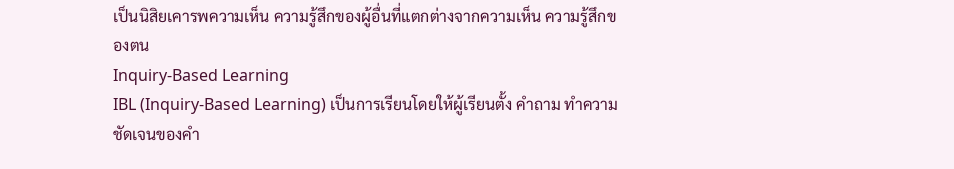เป็นนิสิยเคารพความเห็น ความรู้สึกของผู้อื่นที่แตกต่างจากความเห็น ความรู้สึกของตน
Inquiry-Based Learning
IBL (Inquiry-Based Learning) เป็นการเรียนโดยให้ผู้เรียนตั้ง คำถาม ทำความชัดเจนของคำ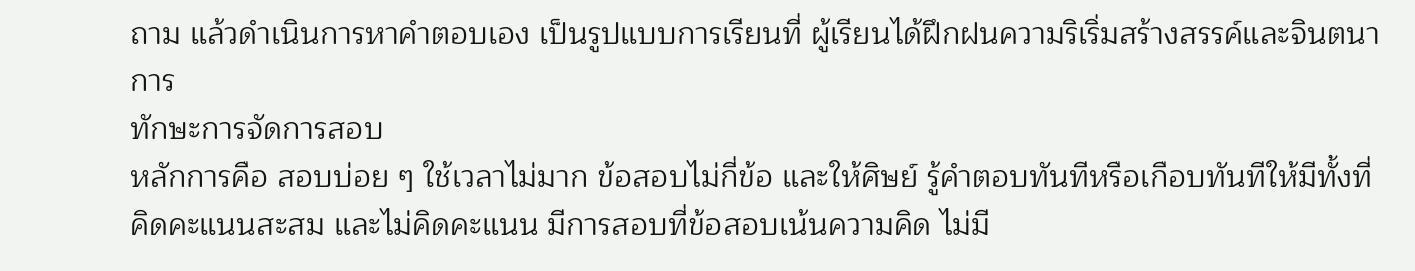ถาม แล้วดำเนินการหาคำตอบเอง เป็นรูปแบบการเรียนที่ ผู้เรียนได้ฝึกฝนความริเริ่มสร้างสรรค์และจินตนาการ
ทักษะการจัดการสอบ
หลักการคือ สอบบ่อย ๆ ใช้เวลาไม่มาก ข้อสอบไม่กี่ข้อ และให้ศิษย์ รู้คำตอบทันทีหรือเกือบทันทีให้มีทั้งที่คิดคะแนนสะสม และไม่คิดคะแนน มีการสอบที่ข้อสอบเน้นความคิด ไม่มี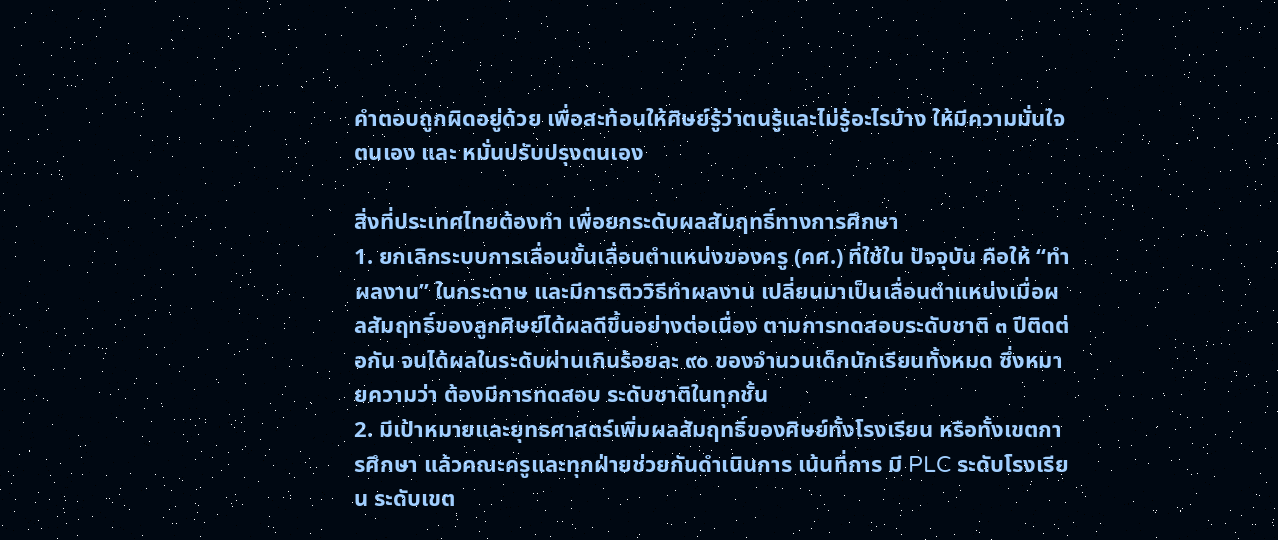คำตอบถูกผิดอยู่ด้วย เพื่อสะท้อนให้ศิษย์รู้ว่าตนรู้และไม่รู้อะไรบ้าง ให้มีความมั่นใจตนเอง และ หมั่นปรับปรุงตนเอง

สิ่งที่ประเทศไทยต้องทำ เพื่อยกระดับผลสัมฤทธิ์ทางการศึกษา
1. ยกเลิกระบบการเลื่อนขั้นเลื่อนตำแหน่งของครู (คศ.) ที่ใช้ใน ปัจจุบัน คือให้ “ทำผลงาน” ในกระดาษ และมีการติววิธีทำผลงาน เปลี่ยนมาเป็นเลื่อนตำแหน่งเมื่อผลสัมฤทธิ์ของลูกศิษย์ได้ผลดีขึ้นอย่างต่อเนื่อง ตามการทดสอบระดับชาติ ๓ ปีติดต่อกัน จนได้ผลในระดับผ่านเกินร้อยละ ๙๐ ของจำนวนเด็กนักเรียนทั้งหมด ซึ่งหมายความว่า ต้องมีการทดสอบ ระดับชาติในทุกชั้น
2. มีเป้าหมายและยุทธศาสตร์เพิ่มผลสัมฤทธิ์ของศิษย์ทั้งโรงเรียน หรือทั้งเขตการศึกษา แล้วคณะครูและทุกฝ่ายช่วยกันดำเนินการ เน้นที่การ มี PLC ระดับโรงเรียน ระดับเขต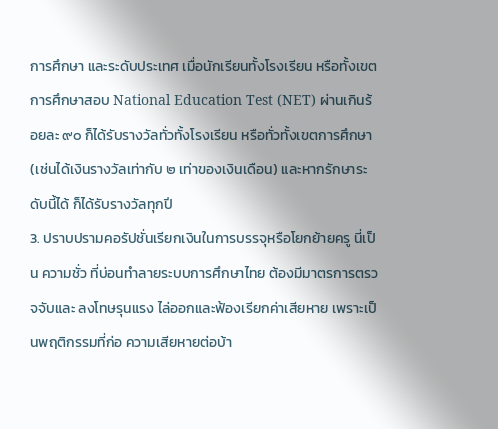การศึกษา และระดับประเทศ เมื่อนักเรียนทั้งโรงเรียน หรือทั้งเขตการศึกษาสอบ National Education Test (NET) ผ่านเกินร้อยละ ๙๐ ก็ได้รับรางวัลทั่วทั้งโรงเรียน หรือทั่วทั้งเขตการศึกษา (เช่นได้เงินรางวัลเท่ากับ ๒ เท่าของเงินเดือน) และหากรักษาระดับนี้ได้ ก็ได้รับรางวัลทุกปี
3. ปราบปรามคอรัปชั่นเรียกเงินในการบรรจุหรือโยกย้ายครู นี่เป็น ความชั่ว ที่บ่อนทำลายระบบการศึกษาไทย ต้องมีมาตรการตรวจจับและ ลงโทษรุนแรง ไล่ออกและฟ้องเรียกค่าเสียหาย เพราะเป็นพฤติกรรมที่ก่อ ความเสียหายต่อบ้า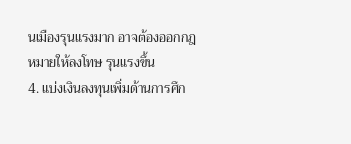นเมืองรุนแรงมาก อาจต้องออกกฎหมายให้ลงโทษ รุนแรงขึ้น
4. แบ่งเงินลงทุนเพิ่มด้านการศึก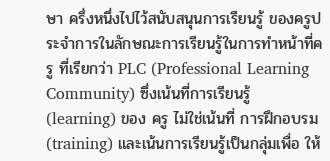ษา ครึ่งหนึ่งไปไว้สนับสนุนการเรียนรู้ ของครูประจำการในลักษณะการเรียนรู้ในการทำหน้าที่ครู ที่เรียกว่า PLC (Professional Learning Community) ซึ่งเน้นที่การเรียนรู้ (learning) ของ ครู ไม่ใช่เน้นที่ การฝึกอบรม (training) และเน้นการเรียนรู้เป็นกลุ่มเพื่อ ให้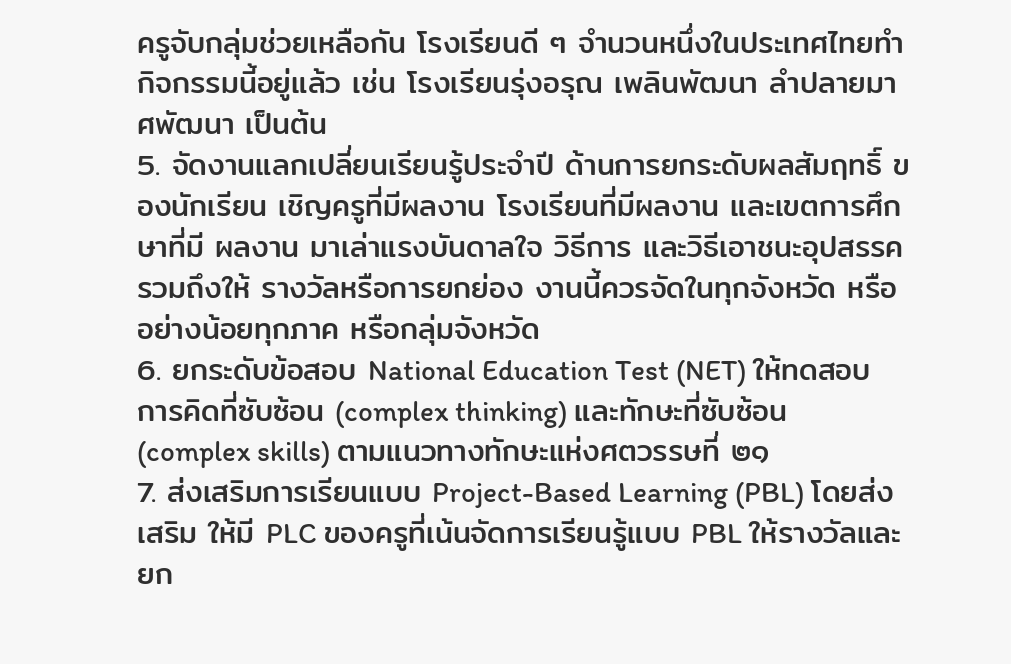ครูจับกลุ่มช่วยเหลือกัน โรงเรียนดี ๆ จำนวนหนึ่งในประเทศไทยทำ กิจกรรมนี้อยู่แล้ว เช่น โรงเรียนรุ่งอรุณ เพลินพัฒนา ลำปลายมาศพัฒนา เป็นต้น
5. จัดงานแลกเปลี่ยนเรียนรู้ประจำปี ด้านการยกระดับผลสัมฤทธิ์ ของนักเรียน เชิญครูที่มีผลงาน โรงเรียนที่มีผลงาน และเขตการศึกษาที่มี ผลงาน มาเล่าแรงบันดาลใจ วิธีการ และวิธีเอาชนะอุปสรรค รวมถึงให้ รางวัลหรือการยกย่อง งานนี้ควรจัดในทุกจังหวัด หรืออย่างน้อยทุกภาค หรือกลุ่มจังหวัด
6. ยกระดับข้อสอบ National Education Test (NET) ให้ทดสอบ การคิดที่ซับซ้อน (complex thinking) และทักษะที่ซับซ้อน (complex skills) ตามแนวทางทักษะแห่งศตวรรษที่ ๒๑
7. ส่งเสริมการเรียนแบบ Project-Based Learning (PBL) โดยส่งเสริม ให้มี PLC ของครูที่เน้นจัดการเรียนรู้แบบ PBL ให้รางวัลและยก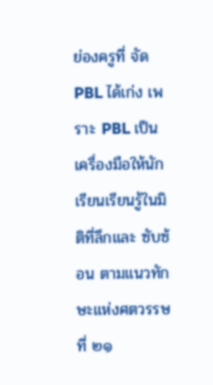ย่องครูที่ จัด PBL ได้เก่ง เพราะ PBL เป็นเครื่องมือให้นักเรียนเรียนรู้ในมิติที่ลึกและ ซับซ้อน ตามแนวทักษะแห่งศตวรรษที่ ๒๑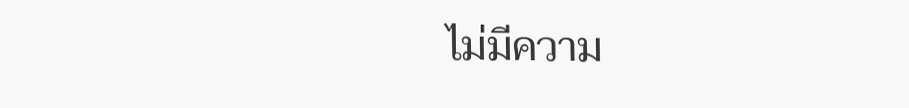ไม่มีความ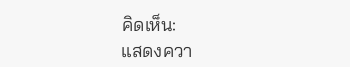คิดเห็น:
แสดงควา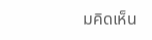มคิดเห็น